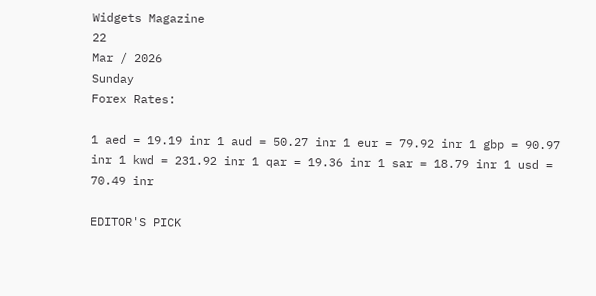Widgets Magazine
22
Mar / 2026
Sunday
Forex Rates:

1 aed = 19.19 inr 1 aud = 50.27 inr 1 eur = 79.92 inr 1 gbp = 90.97 inr 1 kwd = 231.92 inr 1 qar = 19.36 inr 1 sar = 18.79 inr 1 usd = 70.49 inr

EDITOR'S PICK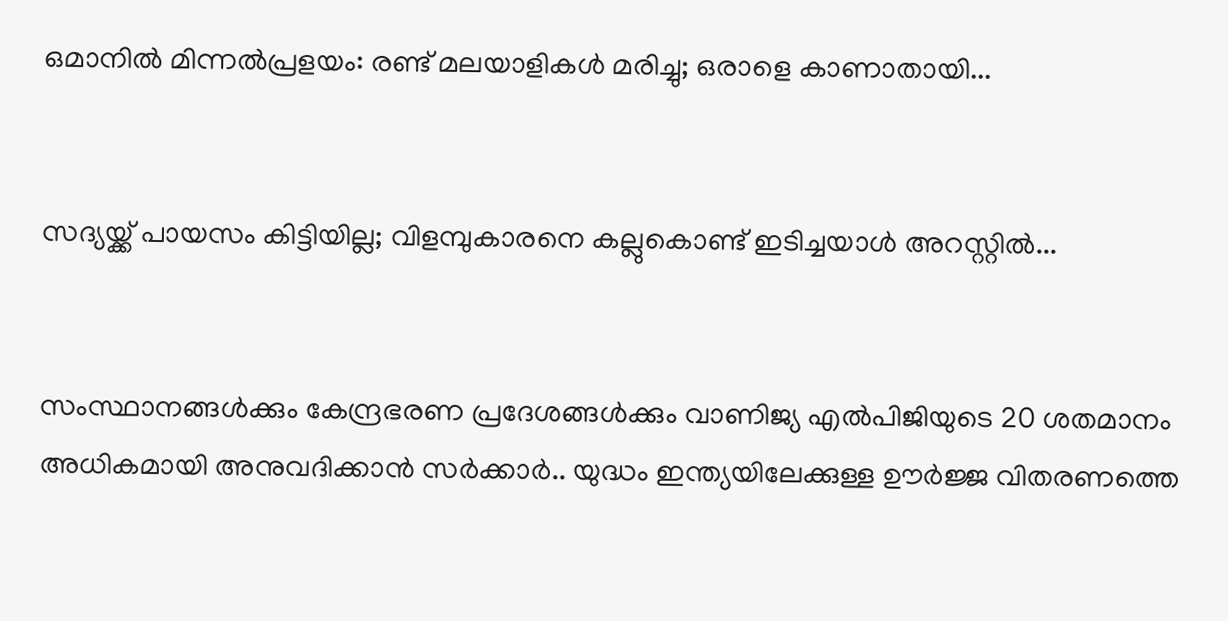ഒമാനിൽ മിന്നൽപ്രളയം: രണ്ട് മലയാളികൾ മരിച്ചു; ഒരാളെ കാണാതായി...


സദ്യയ്ക്ക് പായസം കിട്ടിയില്ല; വിളമ്പുകാരനെ കല്ലുകൊണ്ട് ഇടിച്ചയാൾ അറസ്റ്റിൽ...


സംസ്ഥാനങ്ങൾക്കും കേന്ദ്രഭരണ പ്രദേശങ്ങൾക്കും വാണിജ്യ എൽ‌പി‌ജിയുടെ 20 ശതമാനം അധികമായി അനുവദിക്കാൻ സർക്കാർ.. യുദ്ധം ഇന്ത്യയിലേക്കുള്ള ഊർജ്ജ വിതരണത്തെ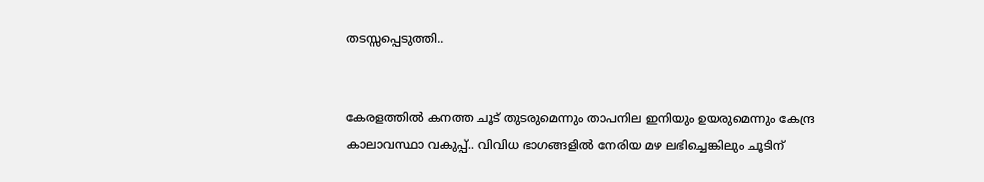തടസ്സപ്പെടുത്തി..


കേരളത്തിൽ കനത്ത ചൂട് തുടരുമെന്നും താപനില ഇനിയും ഉയരുമെന്നും കേന്ദ്ര കാലാവസ്ഥാ വകുപ്പ്.. വിവിധ ഭാഗങ്ങളിൽ നേരിയ മഴ ലഭിച്ചെങ്കിലും ചൂടിന്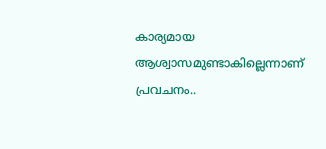കാര്യമായ ആശ്വാസമുണ്ടാകില്ലെന്നാണ് പ്രവചനം..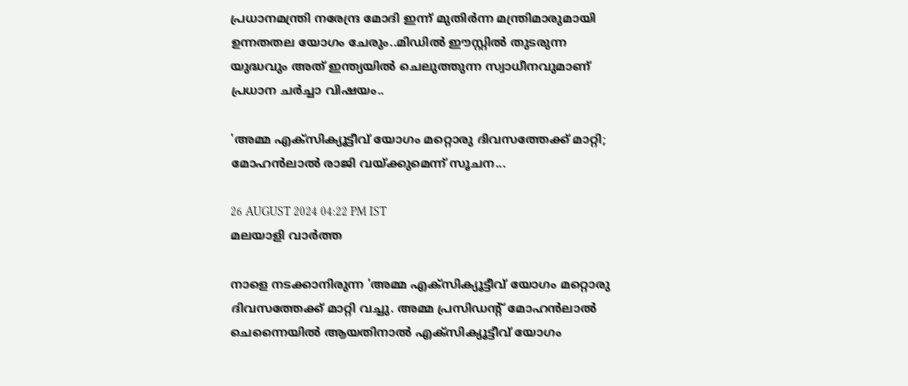പ്രധാനമന്ത്രി നരേന്ദ്ര മോദി ഇന്ന് മുതിർന്ന മന്ത്രിമാരുമായി ഉന്നതതല യോഗം ചേരും..മിഡിൽ ഈസ്റ്റിൽ തുടരുന്ന യുദ്ധവും അത് ഇന്ത്യയിൽ ചെലുത്തുന്ന സ്വാധീനവുമാണ് പ്രധാന ചർച്ചാ വിഷയം..

'അമ്മ എക്സിക്യൂട്ടീവ് യോഗം മറ്റൊരു ദിവസത്തേക്ക് മാറ്റി; മോഹൻലാൽ രാജി വയ്ക്കുമെന്ന് സൂചന...

26 AUGUST 2024 04:22 PM IST
മലയാളി വാര്‍ത്ത

നാളെ നടക്കാനിരുന്ന 'അമ്മ എക്സിക്യൂട്ടീവ് യോഗം മറ്റൊരു ദിവസത്തേക്ക് മാറ്റി വച്ചു. അമ്മ പ്രസിഡന്റ് മോഹൻലാൽ ചെന്നൈയിൽ ആയതിനാൽ എക്സിക്യൂട്ടീവ് യോഗം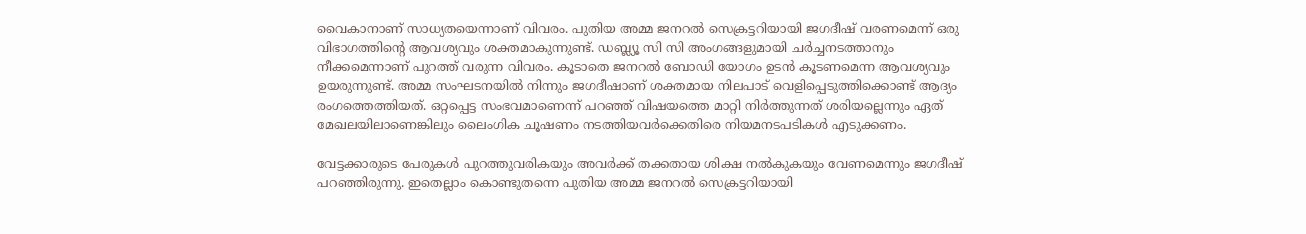വൈകാനാണ് സാധ്യതയെന്നാണ് വിവരം. പുതിയ അമ്മ ജനറൽ സെക്രട്ടറിയായി ജഗദീഷ് വരണമെന്ന് ഒരു വിഭാഗത്തിന്റെ ആവശ്യവും ശക്തമാകുന്നുണ്ട്. ഡബ്ല്യൂ സി സി അംഗങ്ങളുമായി ചർച്ചനടത്താനും നീക്കമെന്നാണ് പുറത്ത് വരുന്ന വിവരം. കൂടാതെ ജനറൽ ബോഡി യോഗം ഉടൻ കൂടണമെന്ന ആവശ്യവും ഉയരുന്നുണ്ട്. അമ്മ സംഘടനയിൽ നിന്നും ജഗദീഷാണ് ശക്തമായ നിലപാട് വെളിപ്പെടുത്തിക്കൊണ്ട് ആദ്യം രംഗത്തെത്തിയത്. ഒറ്റപ്പെട്ട സംഭവമാണെന്ന് പറഞ്ഞ് വിഷയത്തെ മാറ്റി നിർത്തുന്നത് ശരിയല്ലെന്നും ഏത് മേഖലയിലാണെങ്കിലും ലൈംഗിക ചൂഷണം നടത്തിയവർക്കെതിരെ നിയമനടപടികൾ എടുക്കണം.

വേട്ടക്കാരുടെ പേരുകൾ പുറത്തുവരികയും അവർക്ക് തക്കതായ ശിക്ഷ നൽകുകയും വേണമെന്നും ജഗദീഷ് പറഞ്ഞിരുന്നു. ഇതെല്ലാം കൊണ്ടുതന്നെ പുതിയ അമ്മ ജനറൽ സെക്രട്ടറിയായി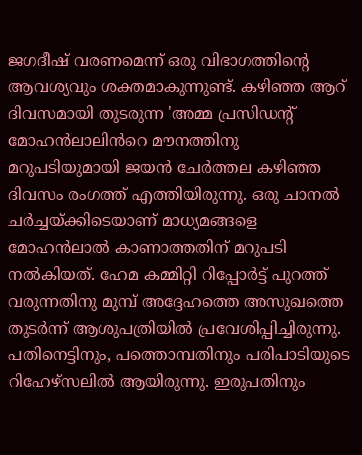ജഗദീഷ് വരണമെന്ന് ഒരു വിഭാഗത്തിന്റെ ആവശ്യവും ശക്തമാകുന്നുണ്ട്. കഴിഞ്ഞ ആറ് ദിവസമായി തുടരുന്ന 'അമ്മ പ്രസിഡന്റ്‌ മോഹൻലാലിൻറെ മൗനത്തിനു മറുപടിയുമായി ജയൻ ചേർത്തല കഴിഞ്ഞ ദിവസം രംഗത്ത് എത്തിയിരുന്നു. ഒരു ചാനൽ ചർച്ചയ്ക്കിടെയാണ് മാധ്യമങ്ങളെ മോഹൻലാൽ കാണാത്തതിന് മറുപടി നൽകിയത്. ഹേമ കമ്മിറ്റി റിപ്പോർട്ട് പുറത്ത് വരുന്നതിനു മുമ്പ് അദ്ദേഹത്തെ അസുഖത്തെ തുടർന്ന് ആശുപത്രിയിൽ പ്രവേശിപ്പിച്ചിരുന്നു. പതിനെട്ടിനും, പത്തൊമ്പതിനും പരിപാടിയുടെ റിഹേഴ്‌സലിൽ ആയിരുന്നു. ഇരുപതിനും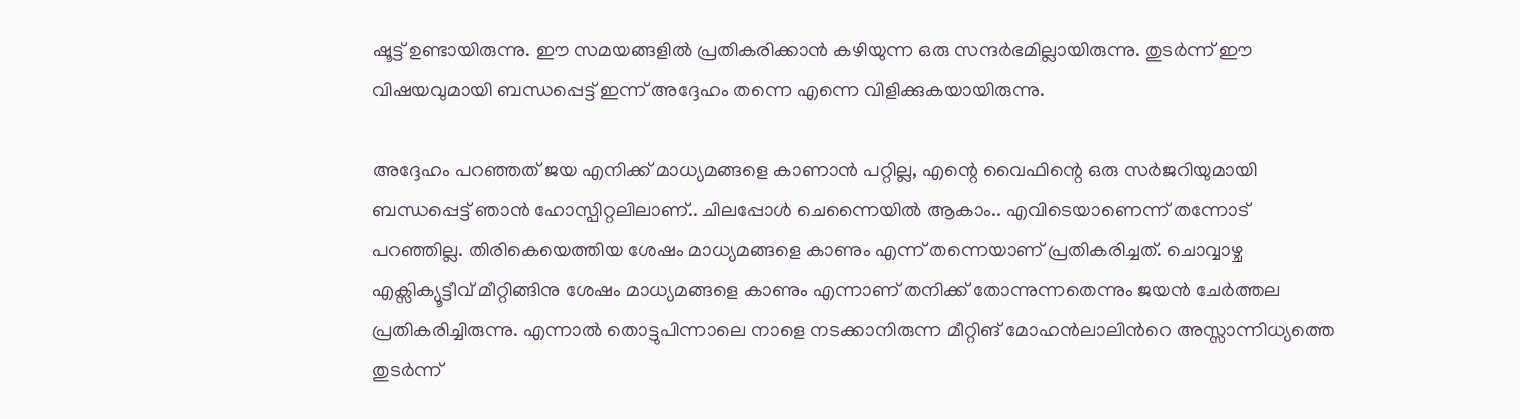ഷൂട്ട് ഉണ്ടായിരുന്നു. ഈ സമയങ്ങളിൽ പ്രതികരിക്കാൻ കഴിയുന്ന ഒരു സന്ദർഭമില്ലായിരുന്നു. തുടർന്ന് ഈ വിഷയവുമായി ബന്ധപ്പെട്ട് ഇന്ന് അദ്ദേഹം തന്നെ എന്നെ വിളിക്കുകയായിരുന്നു.

അദ്ദേഹം പറഞ്ഞത് ജയ എനിക്ക് മാധ്യമങ്ങളെ കാണാൻ പറ്റില്ല, എന്റെ വൈഫിന്റെ ഒരു സർജറിയുമായി ബന്ധപ്പെട്ട് ഞാൻ ഹോസ്പിറ്റലിലാണ്.. ചിലപ്പോൾ ചെന്നൈയിൽ ആകാം.. എവിടെയാണെന്ന് തന്നോട് പറഞ്ഞില്ല. തിരികെയെത്തിയ ശേഷം മാധ്യമങ്ങളെ കാണും എന്ന് തന്നെയാണ് പ്രതികരിച്ചത്. ചൊവ്വാഴ്ച എക്സിക്യൂട്ടീവ് മീറ്റിങ്ങിനു ശേഷം മാധ്യമങ്ങളെ കാണും എന്നാണ് തനിക്ക് തോന്നുന്നതെന്നും ജയൻ ചേർത്തല പ്രതികരിച്ചിരുന്നു. എന്നാൽ തൊട്ടുപിന്നാലെ നാളെ നടക്കാനിരുന്ന മീറ്റിങ് മോഹൻലാലിൻറെ അസ്സാന്നിധ്യത്തെ തുടർന്ന്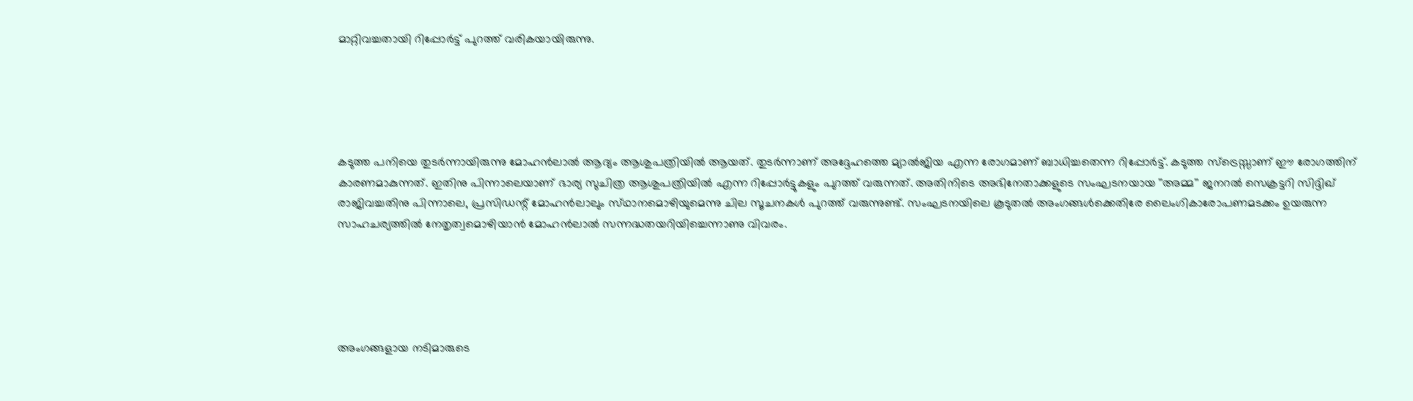മാറ്റിവച്ചതായി റിപ്പോർട്ട് പുറത്ത് വരികയായിരുന്നു.





കടുത്ത പനിയെ തുടർന്നായിരുന്നു മോഹൻലാൽ ആദ്യം ആശുപത്രിയിൽ ആയത്. തുടർന്നാണ് അദ്ദേഹത്തെ മ്യാൽജിയ എന്ന രോഗമാണ് ബാധിച്ചതെന്ന റിപ്പോർട്ട്. കടുത്ത സ്‌ട്രെസ്സാണ് ഈ രോഗത്തിന് കാരണമാകുന്നത്. ഇതിനു പിന്നാലെയാണ് ഭാര്യ സുചിത്ര ആശുപത്രിയിൽ എന്ന റിപ്പോർട്ടുകളും പുറത്ത് വരുന്നത്. അതിനിടെ അഭിനേതാക്കളുടെ സംഘടനയായ ''അമ്മ'' ജനറല്‍ സെക്രട്ടറി സിദ്ദിഖ്‌ രാജിവച്ചതിനു പിന്നാലെ, പ്രസിഡന്റ്‌ മോഹന്‍ലാലും സ്‌ഥാനമൊഴിയുമെന്നു ചില സൂചനകൾ പുറത്ത് വരുന്നുണ്ട്. സംഘടനയിലെ കൂടുതല്‍ അംഗങ്ങള്‍ക്കെതിരേ ലൈംഗികാരോപണമടക്കം ഉയരുന്ന സാഹചര്യത്തില്‍ നേതൃത്വമൊഴിയാന്‍ മോഹന്‍ലാല്‍ സന്നദ്ധതയറിയിച്ചെന്നാണു വിവരം.





അംഗങ്ങളായ നടിമാരുടെ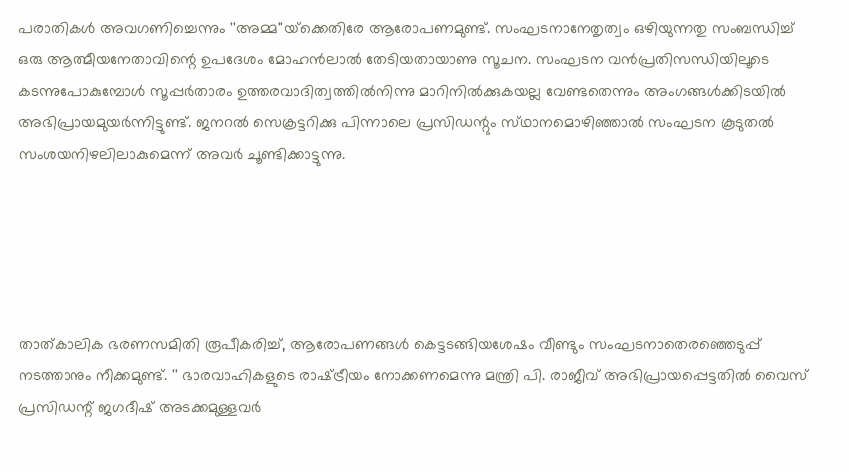പരാതികള്‍ അവഗണിച്ചെന്നും ''അമ്മ''യ്‌ക്കെതിരേ ആരോപണമുണ്ട്‌. സംഘടനാനേതൃത്വം ഒഴിയുന്നതു സംബന്ധിച്ച്‌ ഒരു ആത്മീയനേതാവിന്റെ ഉപദേശം മോഹന്‍ലാല്‍ തേടിയതായാണു സൂചന. സംഘടന വന്‍പ്രതിസന്ധിയിലൂടെ കടന്നുപോകുമ്പോള്‍ സൂപ്പര്‍താരം ഉത്തരവാദിത്വത്തില്‍നിന്നു മാറിനില്‍ക്കുകയല്ല വേണ്ടതെന്നും അംഗങ്ങള്‍ക്കിടയില്‍ അഭിപ്രായമുയര്‍ന്നിട്ടുണ്ട്‌. ജനറല്‍ സെക്രട്ടറിക്കു പിന്നാലെ പ്രസിഡന്റും സ്‌ഥാനമൊഴിഞ്ഞാല്‍ സംഘടന കൂടുതല്‍ സംശയനിഴലിലാകുമെന്ന്‌ അവര്‍ ചൂണ്ടിക്കാട്ടുന്നു.





താത്‌കാലിക ഭരണസമിതി രൂപീകരിച്ച്‌, ആരോപണങ്ങള്‍ കെട്ടടങ്ങിയശേഷം വീണ്ടും സംഘടനാതെരഞ്ഞെടുപ്പ്‌ നടത്താനും നീക്കമുണ്ട്‌. '' ഭാരവാഹികളുടെ രാഷ്‌ട്രീയം നോക്കണമെന്നു മന്ത്രി പി. രാജീവ്‌ അഭിപ്രായപ്പെട്ടതില്‍ വൈസ്‌ പ്രസിഡന്റ്‌ ജഗദീഷ്‌ അടക്കമുള്ളവര്‍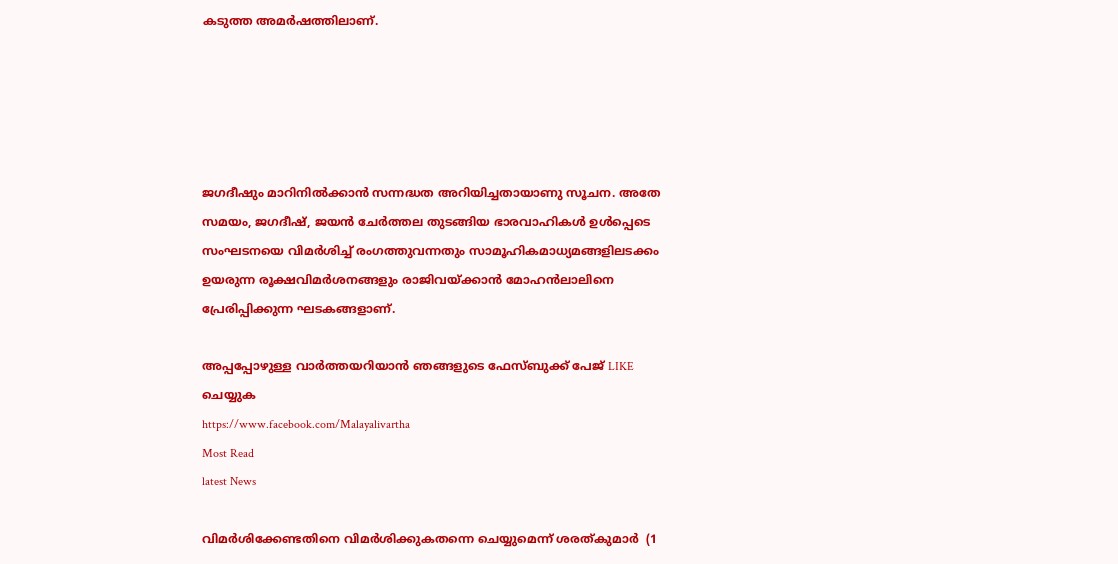കടുത്ത അമര്‍ഷത്തിലാണ്‌.





ജഗദീഷും മാറിനില്‍ക്കാന്‍ സന്നദ്ധത അറിയിച്ചതായാണു സൂചന. അതേ സമയം, ജഗദീഷ്‌, ജയന്‍ ചേര്‍ത്തല തുടങ്ങിയ ഭാരവാഹികള്‍ ഉള്‍പ്പെടെ സംഘടനയെ വിമര്‍ശിച്ച്‌ രംഗത്തുവന്നതും സാമൂഹികമാധ്യമങ്ങളിലടക്കം ഉയരുന്ന രൂക്ഷവിമര്‍ശനങ്ങളും രാജിവയ്‌ക്കാന്‍ മോഹന്‍ലാലിനെ പ്രേരിപ്പിക്കുന്ന ഘടകങ്ങളാണ്‌.

അപ്പപ്പോഴുള്ള വാര്‍ത്തയറിയാന്‍ ഞങ്ങളുടെ ഫേസ്‌ബുക്ക്‌ പേജ് LIKE ചെയ്യുക
https://www.facebook.com/Malayalivartha
Most Read
latest News

വിമര്‍ശിക്കേണ്ടതിനെ വിമര്‍ശിക്കുകതന്നെ ചെയ്യുമെന്ന് ശരത്കുമാര്‍  (1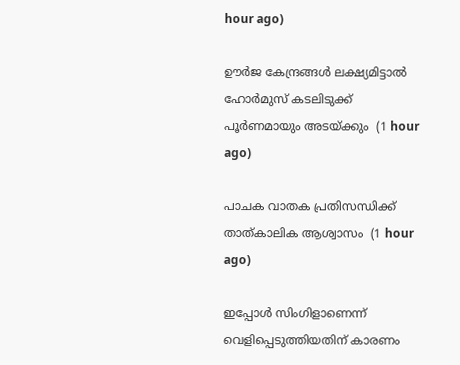hour ago)

ഊര്‍ജ കേന്ദ്രങ്ങള്‍ ലക്ഷ്യമിട്ടാല്‍ ഹോര്‍മുസ് കടലിടുക്ക് പൂര്‍ണമായും അടയ്ക്കും  (1 hour ago)

പാചക വാതക പ്രതിസന്ധിക്ക് താത്കാലിക ആശ്വാസം  (1 hour ago)

ഇപ്പോള്‍ സിംഗിളാണെന്ന് വെളിപ്പെടുത്തിയതിന് കാരണം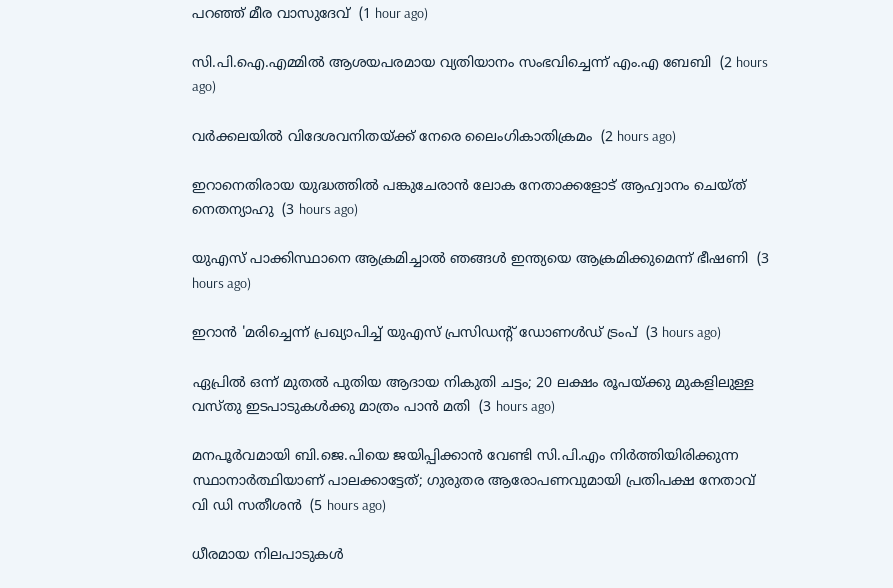പറഞ്ഞ് മീര വാസുദേവ്  (1 hour ago)

സി.പി.ഐ.എമ്മില്‍ ആശയപരമായ വ്യതിയാനം സംഭവിച്ചെന്ന് എം.എ ബേബി  (2 hours ago)

വര്‍ക്കലയില്‍ വിദേശവനിതയ്ക്ക് നേരെ ലൈംഗികാതിക്രമം  (2 hours ago)

ഇറാനെതിരായ യുദ്ധത്തില്‍ പങ്കുചേരാന്‍ ലോക നേതാക്കളോട് ആഹ്വാനം ചെയ്ത് നെതന്യാഹു  (3 hours ago)

യുഎസ് പാക്കിസ്ഥാനെ ആക്രമിച്ചാല്‍ ഞങ്ങള്‍ ഇന്ത്യയെ ആക്രമിക്കുമെന്ന് ഭീഷണി  (3 hours ago)

ഇറാന്‍ 'മരിച്ചെന്ന് പ്രഖ്യാപിച്ച് യുഎസ് പ്രസിഡന്റ് ഡോണള്‍ഡ് ട്രംപ്  (3 hours ago)

ഏപ്രില്‍ ഒന്ന് മുതല്‍ പുതിയ ആദായ നികുതി ചട്ടം; 20 ലക്ഷം രൂപയ്ക്കു മുകളിലുള്ള വസ്തു ഇടപാടുകള്‍ക്കു മാത്രം പാന്‍ മതി  (3 hours ago)

മനപൂര്‍വമായി ബി.ജെ.പിയെ ജയിപ്പിക്കാന്‍ വേണ്ടി സി.പി.എം നിര്‍ത്തിയിരിക്കുന്ന സ്ഥാനാര്‍ത്ഥിയാണ് പാലക്കാട്ടേത്; ഗുരുതര ആരോപണവുമായി പ്രതിപക്ഷ നേതാവ് വി ഡി സതീശൻ  (5 hours ago)

ധീരമായ നിലപാടുകൾ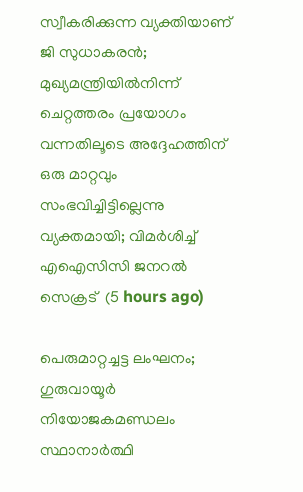സ്വീകരിക്കുന്ന വ്യക്തിയാണ് ജി സുധാകരൻ; മുഖ്യമന്ത്രിയില്‍നിന്ന് ചെറ്റത്തരം പ്രയോഗം വന്നതിലൂടെ അദ്ദേഹത്തിന് ഒരു മാറ്റവും സംഭവിച്ചിട്ടില്ലെന്നു വ്യക്തമായി; വിമർശിച്ച് എഐസിസി ജനറൽ സെക്രട്  (5 hours ago)

പെരുമാറ്റച്ചട്ട ലംഘനം; ഗുരുവായൂർ നിയോജകമണ്ഡലം സ്ഥാനാർത്ഥി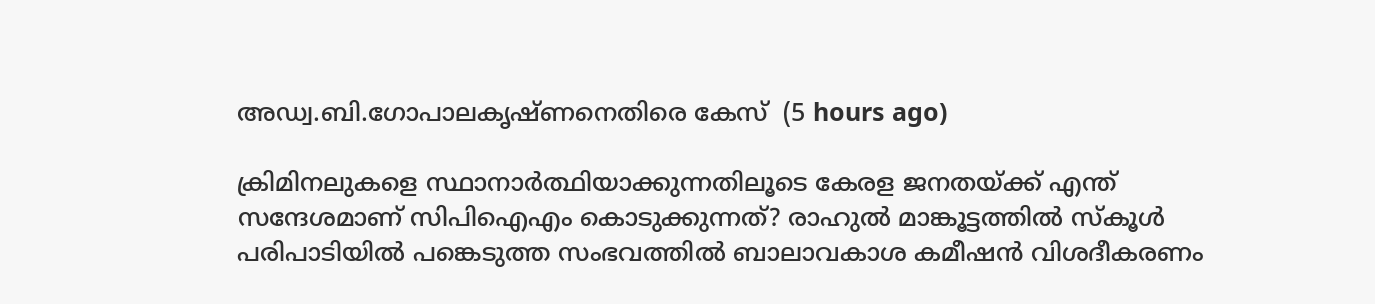അഡ്വ.ബി.ഗോപാലകൃഷ്ണനെതിരെ കേസ്  (5 hours ago)

ക്രിമിനലുകളെ സ്ഥാനാർത്ഥിയാക്കുന്നതിലൂടെ കേരള ജനതയ്‌ക്ക്‌ എന്ത് സന്ദേശമാണ് സിപിഐഎം കൊടുക്കുന്നത്? രാഹുൽ മാങ്കൂട്ടത്തിൽ സ്കൂൾ പരിപാടിയിൽ പങ്കെടുത്ത സംഭവത്തിൽ ബാലാവകാശ കമീഷൻ വിശദീകരണം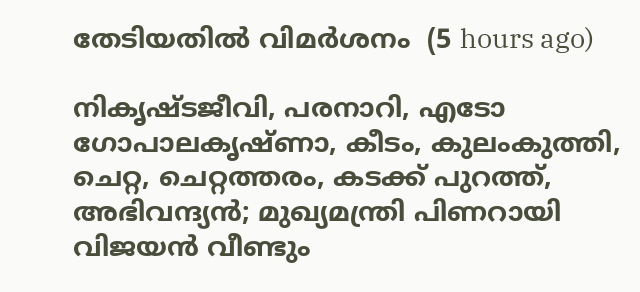തേടിയതിൽ വിമർശനം  (5 hours ago)

നികൃഷ്ടജീവി, പരനാറി, എടോ ഗോപാലകൃഷ്ണാ, കീടം, കുലംകുത്തി, ചെറ്റ, ചെറ്റത്തരം, കടക്ക് പുറത്ത്, അഭിവന്ദ്യന്‍; മുഖ്യമന്ത്രി പിണറായി വിജയന്‍ വീണ്ടും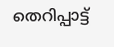തെറിപ്പാട്ട്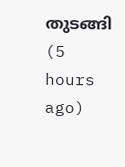തുടങ്ങി  (5 hours ago)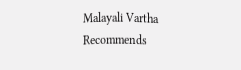Malayali Vartha Recommends